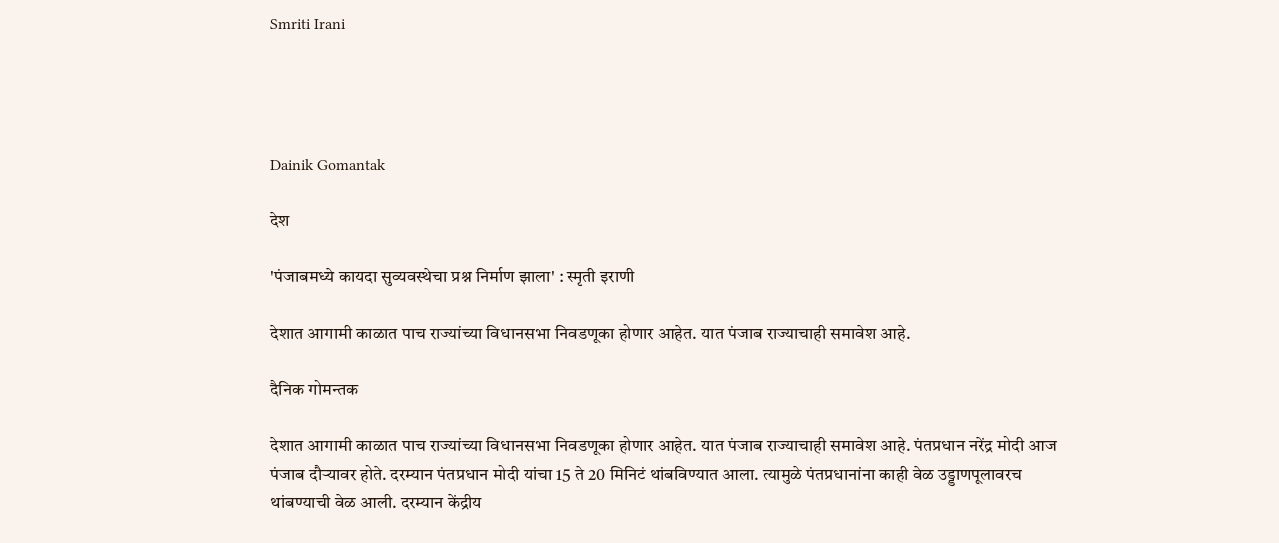Smriti Irani




Dainik Gomantak

देश

'पंजाबमध्ये कायदा सुव्यवस्थेचा प्रश्न निर्माण झाला' : स्मृती इराणी

देशात आगामी काळात पाच राज्यांच्या विधानसभा निवडणूका होणार आहेत. यात पंजाब राज्याचाही समावेश आहे.

दैनिक गोमन्तक

देशात आगामी काळात पाच राज्यांच्या विधानसभा निवडणूका होणार आहेत. यात पंजाब राज्याचाही समावेश आहे. पंतप्रधान नरेंद्र मोदी आज पंजाब दौऱ्यावर होते. दरम्यान पंतप्रधान मोदी यांचा 15 ते 20 मिनिटं थांबविण्यात आला. त्यामुळे पंतप्रधानांना काही वेळ उड्डाणपूलावरच थांबण्याची वेळ आली. दरम्यान केंद्रीय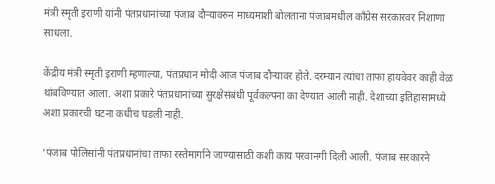मंत्री स्मृती इराणी यांनी पंतप्रधानांच्या पंजाब दौऱ्यावरुन माध्यमाशी बोलताना पंजाबमधील कॉंग्रेस सरकारवर निशाणा साधला.

केंद्रीय मंत्री स्मृती इराणी म्हणाल्या, पंतप्रधान मोदी आज पंजाब दौऱ्यावर होते. दरम्यान त्यांचा ताफा हायवेवर काही वेळ थांबविण्यात आला. अशा प्रकारे पंतप्रधानांच्या सुरक्षेसंबंधी पूर्वकल्पना का देण्यात आली नाही. देशाच्या इतिहासामध्ये अशा प्रकारची घटना कधीच घडली नाही.

'पंजाब पोलिसांनी पंतप्रधानांचा ताफा रस्तेमार्गाने जाण्यासाठी कशी काय परवानगी दिली आली. पंजाब सरकारने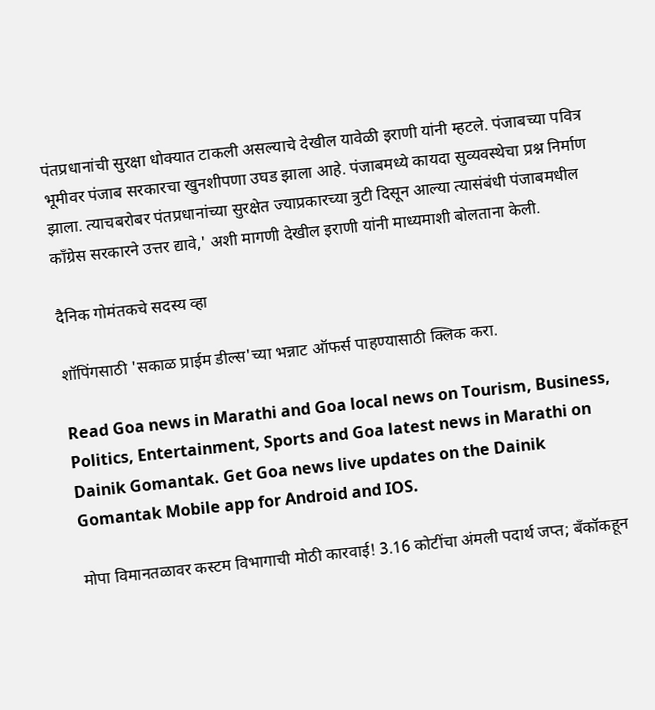पंतप्रधानांची सुरक्षा धोक्यात टाकली असल्याचे देखील यावेळी इराणी यांनी म्हटले. पंजाबच्या पवित्र भूमीवर पंजाब सरकारचा खुनशीपणा उघड झाला आहे. पंजाबमध्ये कायदा सुव्यवस्थेचा प्रश्न निर्माण झाला. त्याचबरोबर पंतप्रधानांच्या सुरक्षेत ज्याप्रकारच्या त्रुटी दिसून आल्या त्यासंबंधी पंजाबमधील कॉंग्रेस सरकारने उत्तर द्यावे,' अशी मागणी देखील इराणी यांनी माध्यमाशी बोलताना केली.

दैनिक गोमंतकचे सदस्य व्हा

शॉपिंगसाठी 'सकाळ प्राईम डील्स'च्या भन्नाट ऑफर्स पाहण्यासाठी क्लिक करा.

Read Goa news in Marathi and Goa local news on Tourism, Business, Politics, Entertainment, Sports and Goa latest news in Marathi on Dainik Gomantak. Get Goa news live updates on the Dainik Gomantak Mobile app for Android and IOS.

मोपा विमानतळावर कस्टम विभागाची मोठी कारवाई! 3.16 कोटींचा अंमली पदार्थ जप्त; बँकॉकहून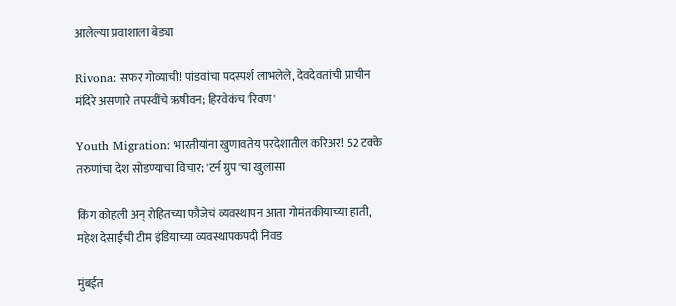आलेल्या प्रवाशाला बेड्या

Rivona: सफर गोव्याची! पांडवांचा पदस्पर्श लाभलेले, देवदेवतांची प्राचीन मंदिरे असणारे तपस्वींचे ऋषीवन; हिरवेकंच 'रिवण'

Youth Migration: भारतीयांना खुणावतेय परदेशातील करिअर! 52 टक्के तरुणांचा देश सोडण्याचा विचार; 'टर्न ग्रुप'चा खुलासा

किंग कोहली अन् रोहितच्या फौजेचं व्यवस्थापन आता गोमंतकीयाच्या हाती, महेश देसाईंची टीम इंडियाच्या व्यवस्थापकपदी निवड

मुंबईत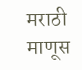मराठी माणूस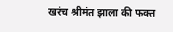खरंच श्रीमंत झाला की फक्त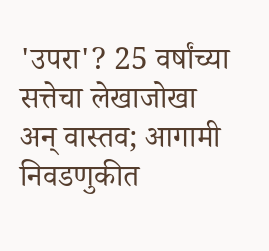'उपरा'? 25 वर्षांच्या सत्तेचा लेखाजोखा अन् वास्तव; आगामी निवडणुकीत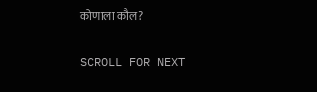कोणाला कौल?

SCROLL FOR NEXT